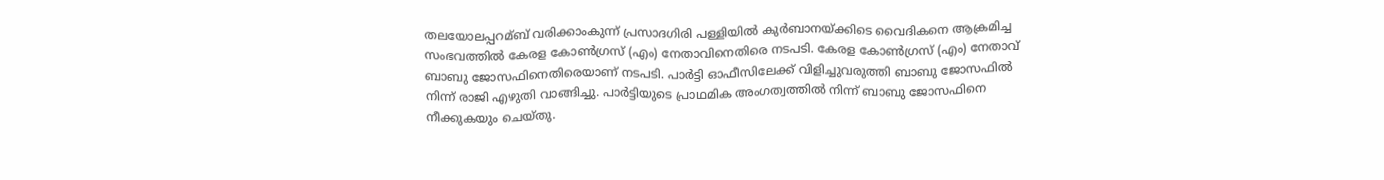തലയോലപ്പറമ്ബ് വരിക്കാംകുന്ന് പ്രസാദഗിരി പള്ളിയില്‍ കുർബാനയ്ക്കിടെ വൈദികനെ ആക്രമിച്ച സംഭവത്തില്‍ കേരള കോണ്‍ഗ്രസ് (എം) നേതാവിനെതിരെ നടപടി. കേരള കോണ്‍ഗ്രസ് (എം) നേതാവ് ബാബു ജോസഫിനെതിരെയാണ് നടപടി. പാർട്ടി ഓഫീസിലേക്ക് വിളിച്ചുവരുത്തി ബാബു ജോസഫില്‍ നിന്ന് രാ‍ജി എഴുതി വാങ്ങിച്ചു. പാർട്ടിയുടെ പ്രാഥമിക അംഗത്വത്തില്‍ നിന്ന് ബാബു ജോസഫിനെ നീക്കുകയും ചെയ്തു.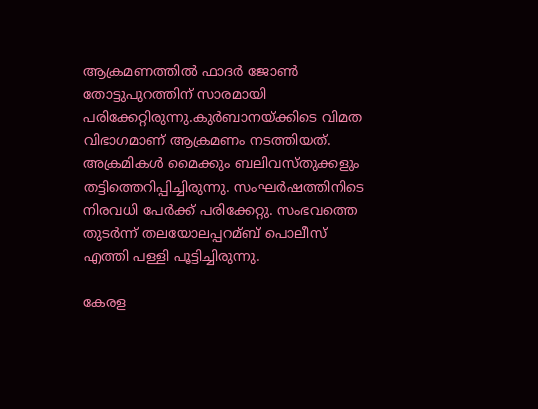ആക്രമണത്തില്‍ ഫാദർ ജോണ്‍ തോട്ടുപുറത്തിന് സാരമായി പരിക്കേറ്റിരുന്നു.കുർബാനയ്ക്കിടെ വിമത വിഭാഗമാണ് ആക്രമണം നടത്തിയത്. അക്രമികള്‍ മൈക്കും ബലിവസ്തുക്കളും തട്ടിത്തെറിപ്പിച്ചിരുന്നു. സംഘർഷത്തിനിടെ നിരവധി പേർക്ക് പരിക്കേറ്റു. സംഭവത്തെ തുടർന്ന് തലയോലപ്പറമ്ബ് പൊലീസ് എത്തി പള്ളി പൂട്ടിച്ചിരുന്നു.

കേരള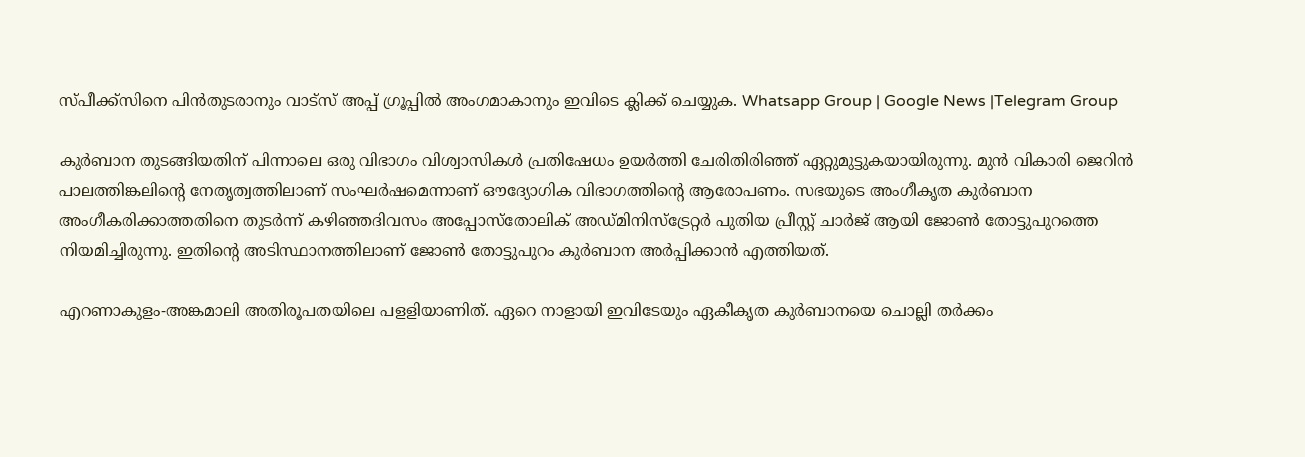സ്പീക്ക്സിനെ പിൻതുടരാനും വാട്സ് അപ്പ് ഗ്രൂപ്പിൽ അംഗമാകാനും ഇവിടെ ക്ലിക്ക് ചെയ്യുക. Whatsapp Group | Google News |Telegram Group

കുർബാന തുടങ്ങിയതിന് പിന്നാലെ ഒരു വിഭാഗം വിശ്വാസികള്‍ പ്രതിഷേധം ഉയർത്തി ചേരിതിരിഞ്ഞ് ഏറ്റുമുട്ടുകയായിരുന്നു. മുൻ വികാരി ജെറിൻ പാലത്തിങ്കലിന്റെ നേതൃത്വത്തിലാണ് സംഘർഷമെന്നാണ് ഔദ്യോഗിക വിഭാഗത്തിന്റെ ആരോപണം. സഭയുടെ അംഗീകൃത കുർബാന അംഗീകരിക്കാത്തതിനെ തുടർന്ന് കഴിഞ്ഞദിവസം അപ്പോസ്തോലിക് അഡ്മിനിസ്ട്രേറ്റർ പുതിയ പ്രീസ്റ്റ് ചാർജ് ആയി ജോണ്‍ തോട്ടുപുറത്തെ നിയമിച്ചിരുന്നു. ഇതിന്റെ അടിസ്ഥാനത്തിലാണ് ജോണ്‍ തോട്ടുപുറം കുർബാന അർപ്പിക്കാൻ എത്തിയത്.

എറണാകുളം-അങ്കമാലി അതിരൂപതയിലെ പളളിയാണിത്. ഏറെ നാളായി ഇവിടേയും ഏകീകൃത കുർബാനയെ ചൊല്ലി തർക്കം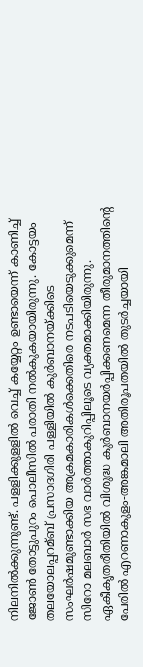നിലനില്‍ക്കുന്നുണ്ട്. പളളിക്കുളളില്‍ വെച്ച്‌ കയ്യേറ്റം ഉണ്ടായെന്ന് കാണിച്ച്‌ ജോണ്‍ തോട്ടുപുറം പൊലീസില്‍ പരാതി നല്‍കുകയായിരുന്നു. കോട്ടയം തലയോലപ്പറമ്ബ് പ്രസാദഗിരി പള്ളിയില്‍ കുർബാനയ്ക്കിടെ സംഘർഷമുണ്ടാക്കിയ അക്രമകാരികള്‍ക്കെതിരെ നടപടിയെടുക്കുമെന്ന് സിറോ മലബാർ സഭ വാർത്താകുറിപ്പിലൂടെ വ്യക്തമാക്കിയിരുന്നു. ഏകീകൃതരീതിയില്‍ വിശുദ്ധ കുർബാനയർപ്പിക്കണമെന്ന തീരുമാനത്തിന്റെ പേരില്‍ എറണാകുളം-അങ്കമാലി അതിരൂപതയില്‍ തുടർച്ചയായി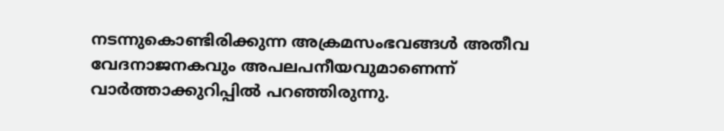നടന്നുകൊണ്ടിരിക്കുന്ന അക്രമസംഭവങ്ങള്‍ അതീവ വേദനാജനകവും അപലപനീയവുമാണെന്ന് വാർത്താക്കുറിപ്പില്‍ പറഞ്ഞിരുന്നു.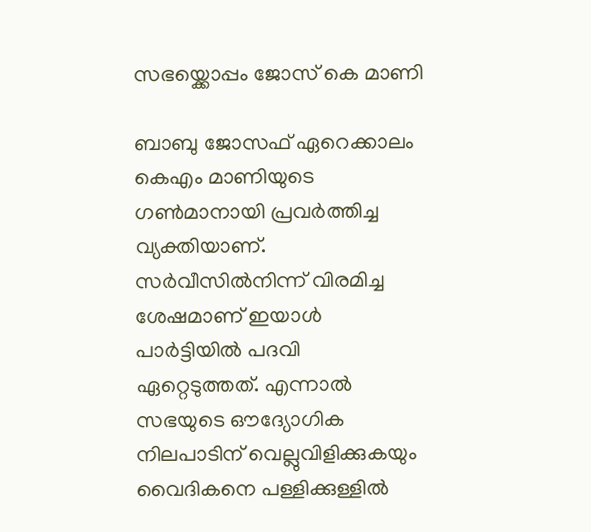സഭയ്ക്കൊപ്പം ജോസ് കെ മാണി

ബാബു ജോസഫ് ഏറെക്കാലം കെഎം മാണിയുടെ ഗൺമാനായി പ്രവർത്തിച്ച വ്യക്തിയാണ്. സർവീസിൽനിന്ന് വിരമിച്ച ശേഷമാണ് ഇയാൾ പാർട്ടിയിൽ പദവി ഏറ്റെടുത്തത്. എന്നാൽ സഭയുടെ ഔദ്യോഗിക നിലപാടിന് വെല്ലുവിളിക്കുകയും വൈദികനെ പള്ളിക്കുള്ളിൽ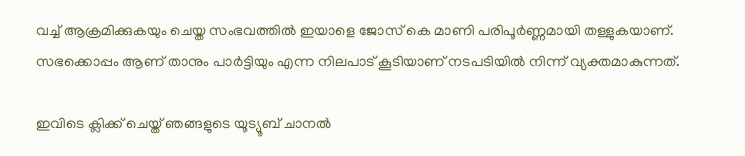വച്ച് ആക്രമിക്കുകയും ചെയ്ത സംഭവത്തിൽ ഇയാളെ ജോസ് കെ മാണി പരിപൂർണ്ണമായി തള്ളുകയാണ്. സഭക്കൊപ്പം ആണ് താനും പാർട്ടിയും എന്ന നിലപാട് കൂടിയാണ് നടപടിയിൽ നിന്ന് വ്യക്തമാകുന്നത്.

ഇവിടെ ക്ലിക്ക് ചെയ്ത് ഞങ്ങളുടെ യൂട്യൂബ് ചാനൽ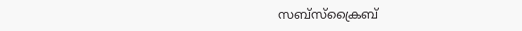സബ്സ്ക്രൈബ്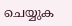ചെയ്യുക